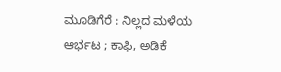ಮೂಡಿಗೆರೆ : ನಿಲ್ಲದ ಮಳೆಯ ಆರ್ಭಟ ; ಕಾಫಿ, ಅಡಿಕೆ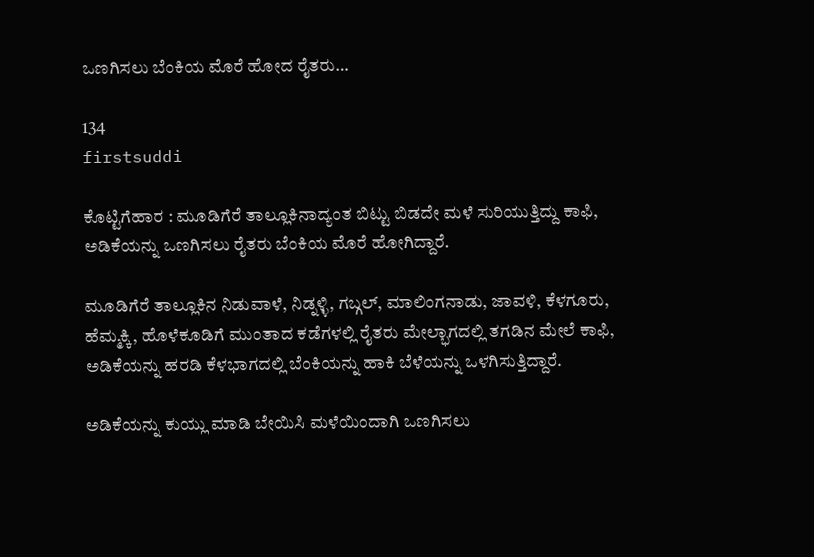ಒಣಗಿಸಲು ಬೆಂಕಿಯ ಮೊರೆ ಹೋದ ರೈತರು…

134
firstsuddi

ಕೊಟ್ಟಿಗೆಹಾರ : ಮೂಡಿಗೆರೆ ತಾಲ್ಲೂಕಿನಾದ್ಯಂತ ಬಿಟ್ಟು ಬಿಡದೇ ಮಳೆ ಸುರಿಯುತ್ತಿದ್ದು ಕಾಫಿ, ಅಡಿಕೆಯನ್ನು ಒಣಗಿಸಲು ರೈತರು ಬೆಂಕಿಯ ಮೊರೆ ಹೋಗಿದ್ದಾರೆ.

ಮೂಡಿಗೆರೆ ತಾಲ್ಲೂಕಿನ ನಿಡುವಾಳೆ, ನಿಡ್ನಳ್ಳಿ, ಗಬ್ಗಲ್, ಮಾಲಿಂಗನಾಡು, ಜಾವಳಿ, ಕೆಳಗೂರು, ಹೆಮ್ಮಕ್ಕಿ, ಹೊಳೆಕೂಡಿಗೆ ಮುಂತಾದ ಕಡೆಗಳಲ್ಲಿ ರೈತರು ಮೇಲ್ಭಾಗದಲ್ಲಿ ತಗಡಿನ ಮೇಲೆ ಕಾಫಿ, ಅಡಿಕೆಯನ್ನು ಹರಡಿ ಕೆಳಭಾಗದಲ್ಲಿ ಬೆಂಕಿಯನ್ನು ಹಾಕಿ ಬೆಳೆಯನ್ನು ಒಳಗಿಸುತ್ತಿದ್ದಾರೆ.

ಅಡಿಕೆಯನ್ನು ಕುಯ್ಲು ಮಾಡಿ ಬೇಯಿಸಿ ಮಳೆಯಿಂದಾಗಿ ಒಣಗಿಸಲು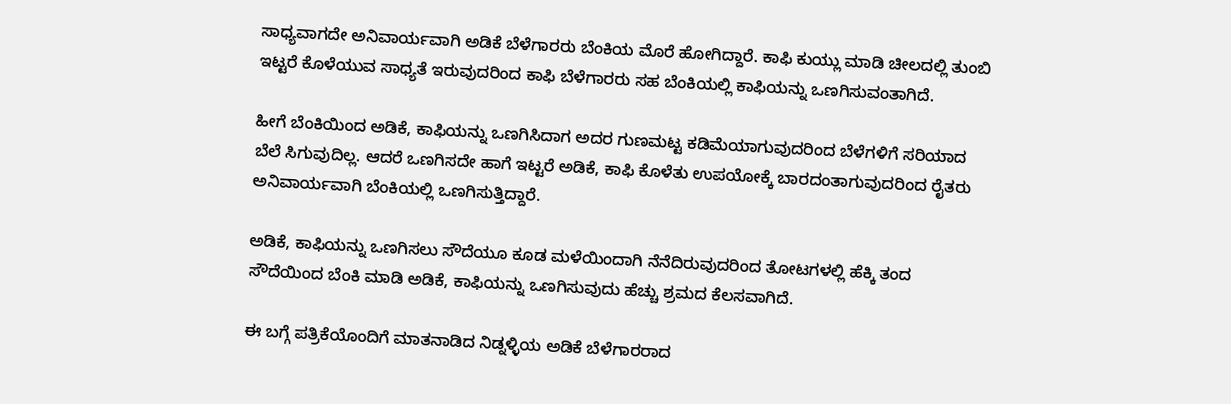ಸಾಧ್ಯವಾಗದೇ ಅನಿವಾರ್ಯವಾಗಿ ಅಡಿಕೆ ಬೆಳೆಗಾರರು ಬೆಂಕಿಯ ಮೊರೆ ಹೋಗಿದ್ದಾರೆ. ಕಾಫಿ ಕುಯ್ಲು ಮಾಡಿ ಚೀಲದಲ್ಲಿ ತುಂಬಿ ಇಟ್ಟರೆ ಕೊಳೆಯುವ ಸಾಧ್ಯತೆ ಇರುವುದರಿಂದ ಕಾಫಿ ಬೆಳೆಗಾರರು ಸಹ ಬೆಂಕಿಯಲ್ಲಿ ಕಾಫಿಯನ್ನು ಒಣಗಿಸುವಂತಾಗಿದೆ.

ಹೀಗೆ ಬೆಂಕಿಯಿಂದ ಅಡಿಕೆ, ಕಾಫಿಯನ್ನು ಒಣಗಿಸಿದಾಗ ಅದರ ಗುಣಮಟ್ಟ ಕಡಿಮೆಯಾಗುವುದರಿಂದ ಬೆಳೆಗಳಿಗೆ ಸರಿಯಾದ ಬೆಲೆ ಸಿಗುವುದಿಲ್ಲ. ಆದರೆ ಒಣಗಿಸದೇ ಹಾಗೆ ಇಟ್ಟರೆ ಅಡಿಕೆ, ಕಾಫಿ ಕೊಳೆತು ಉಪಯೋಕ್ಕೆ ಬಾರದಂತಾಗುವುದರಿಂದ ರೈತರು ಅನಿವಾರ್ಯವಾಗಿ ಬೆಂಕಿಯಲ್ಲಿ ಒಣಗಿಸುತ್ತಿದ್ದಾರೆ.

ಅಡಿಕೆ, ಕಾಫಿಯನ್ನು ಒಣಗಿಸಲು ಸೌದೆಯೂ ಕೂಡ ಮಳೆಯಿಂದಾಗಿ ನೆನೆದಿರುವುದರಿಂದ ತೋಟಗಳಲ್ಲಿ ಹೆಕ್ಕಿ ತಂದ ಸೌದೆಯಿಂದ ಬೆಂಕಿ ಮಾಡಿ ಅಡಿಕೆ, ಕಾಫಿಯನ್ನು ಒಣಗಿಸುವುದು ಹೆಚ್ಚು ಶ್ರಮದ ಕೆಲಸವಾಗಿದೆ.

ಈ ಬಗ್ಗೆ ಪತ್ರಿಕೆಯೊಂದಿಗೆ ಮಾತನಾಡಿದ ನಿಡ್ನಳ್ಳಿಯ ಅಡಿಕೆ ಬೆಳೆಗಾರರಾದ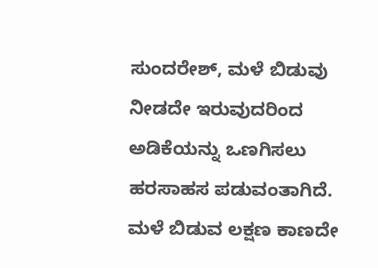ಸುಂದರೇಶ್, ಮಳೆ ಬಿಡುವು ನೀಡದೇ ಇರುವುದರಿಂದ ಅಡಿಕೆಯನ್ನು ಒಣಗಿಸಲು ಹರಸಾಹಸ ಪಡುವಂತಾಗಿದೆ. ಮಳೆ ಬಿಡುವ ಲಕ್ಷಣ ಕಾಣದೇ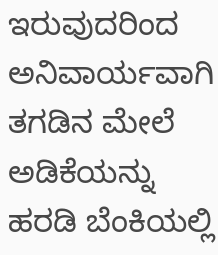ಇರುವುದರಿಂದ ಅನಿವಾರ್ಯವಾಗಿ ತಗಡಿನ ಮೇಲೆ ಅಡಿಕೆಯನ್ನು ಹರಡಿ ಬೆಂಕಿಯಲ್ಲಿ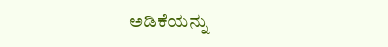ಅಡಿಕೆಯನ್ನು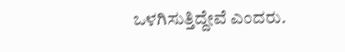ಒಳಗಿಸುತ್ತಿದ್ದೇವೆ ಎಂದರು.